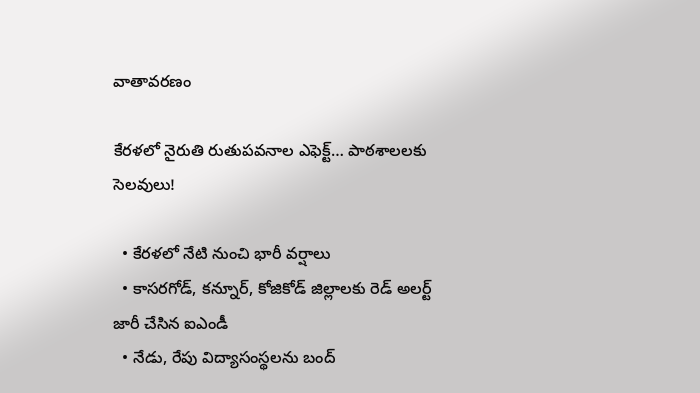వాతావరణం

కేరళలో నైరుతి రుతుపవనాల ఎఫెక్ట్… పాఠశాలలకు సెలవులు!

  • కేరళలో నేటి నుంచి భారీ వర్షాలు
  • కాసరగోడ్, కన్నూర్, కోజికోడ్ జిల్లాలకు రెడ్ అలర్ట్ జారీ చేసిన ఐఎండీ
  • నేడు, రేపు విద్యాసంస్థలను బంద్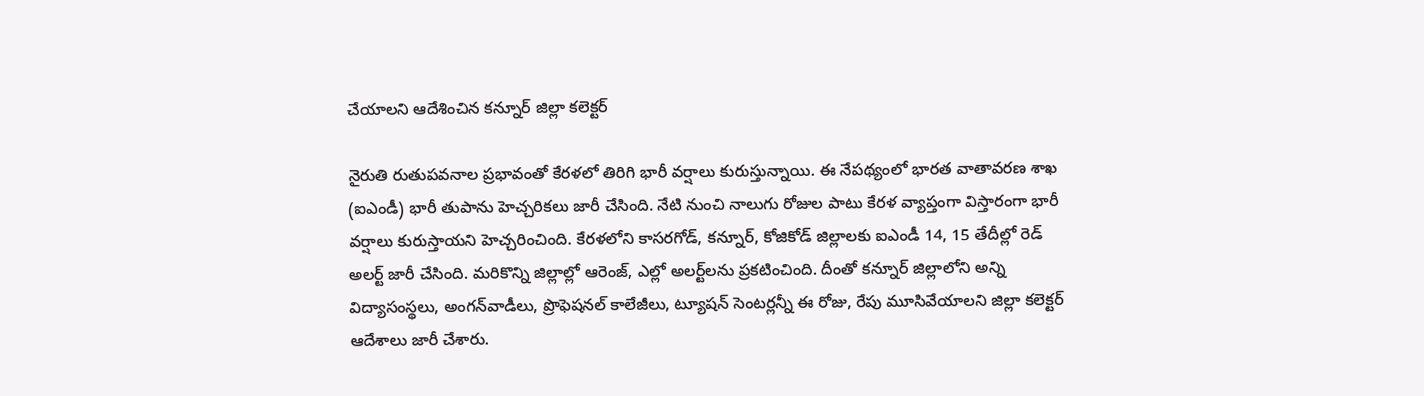చేయాలని ఆదేశించిన కన్నూర్ జిల్లా కలెక్టర్

నైరుతి రుతుపవనాల ప్రభావంతో కేరళలో తిరిగి భారీ వర్షాలు కురుస్తున్నాయి. ఈ నేపథ్యంలో భారత వాతావరణ శాఖ (ఐఎండీ) భారీ తుపాను హెచ్చరికలు జారీ చేసింది. నేటి నుంచి నాలుగు రోజుల పాటు కేరళ వ్యాప్తంగా విస్తారంగా భారీ వర్షాలు కురుస్తాయని హెచ్చరించింది. కేరళలోని కాసరగోడ్, కన్నూర్, కోజికోడ్ జిల్లాలకు ఐఎండీ 14, 15 తేదీల్లో రెడ్ అలర్ట్ జారీ చేసింది. మరికొన్ని జిల్లాల్లో ఆరెంజ్, ఎల్లో అలర్ట్‌లను ప్రకటించింది. దీంతో కన్నూర్ జిల్లాలోని అన్ని విద్యాసంస్థలు, అంగన్‌వాడీలు, ప్రొఫెషనల్ కాలేజీలు, ట్యూషన్ సెంటర్లన్నీ ఈ రోజు, రేపు మూసివేయాలని జిల్లా కలెక్టర్ ఆదేశాలు జారీ చేశారు.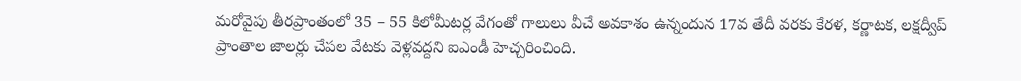మరోవైపు తీరప్రాంతంలో 35 – 55 కిలోమీటర్ల వేగంతో గాలులు వీచే అవకాశం ఉన్నందున 17వ తేదీ వరకు కేరళ, కర్ణాటక, లక్షద్వీప్ ప్రాంతాల జాలర్లు చేపల వేటకు వెళ్లవద్దని ఐఎండీ హెచ్చరించింది.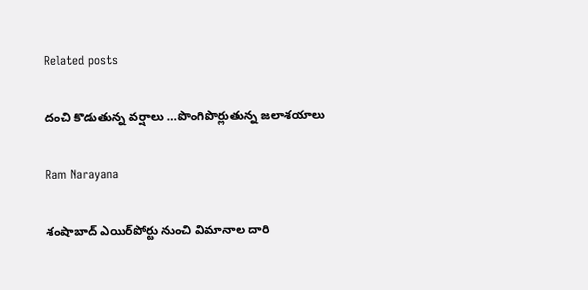Related posts

దంచి కొడుతున్న వర్షాలు …పొంగిపొర్లుతున్న జలాశయాలు

Ram Narayana

శంషాబాద్‌ ఎయిర్‌పోర్టు నుంచి విమానాల దారి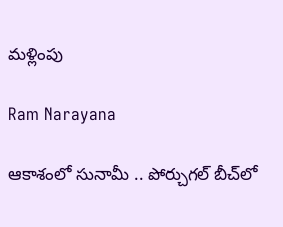మళ్లింపు

Ram Narayana

ఆకాశంలో సునామీ .. పోర్చుగల్ బీచ్‌లో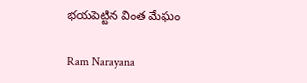భయపెట్టిన వింత మేఘం

Ram Narayana